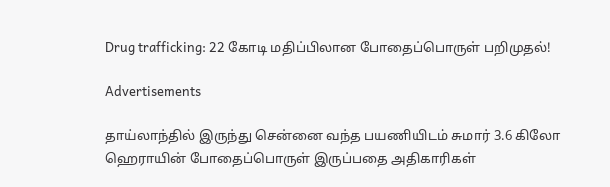Drug trafficking: 22 கோடி மதிப்பிலான போதைப்பொருள் பறிமுதல்!

Advertisements

தாய்லாந்தில் இருந்து சென்னை வந்த பயணியிடம் சுமார் 3.6 கிலோ ஹெராயின் போதைப்பொருள் இருப்பதை அதிகாரிகள்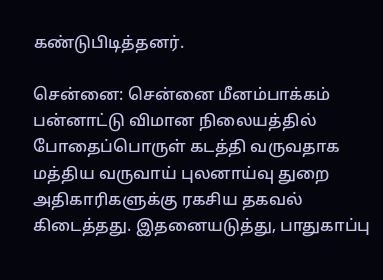கண்டுபிடித்தனர்.

சென்னை: சென்னை மீனம்பாக்கம் பன்னாட்டு விமான நிலையத்தில் போதைப்பொருள் கடத்தி வருவதாக மத்திய வருவாய் புலனாய்வு துறை அதிகாரிகளுக்கு ரகசிய தகவல் கிடைத்தது. இதனையடுத்து, பாதுகாப்பு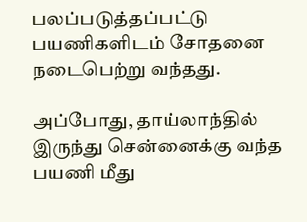பலப்படுத்தப்பட்டு பயணிகளிடம் சோதனை நடைபெற்று வந்தது.

அப்போது, தாய்லாந்தில் இருந்து சென்னைக்கு வந்த பயணி மீது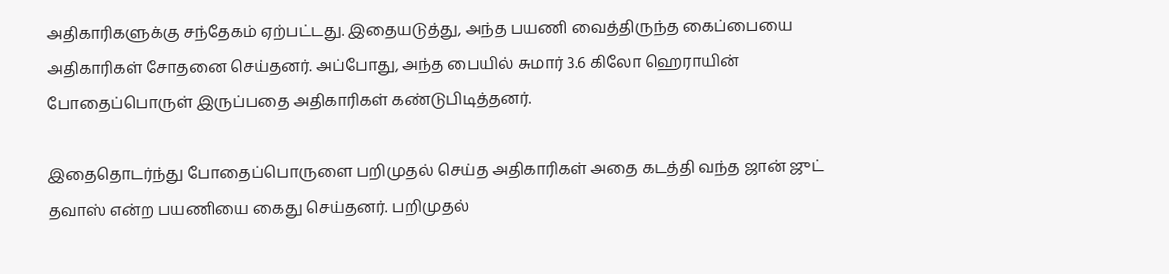அதிகாரிகளுக்கு சந்தேகம் ஏற்பட்டது. இதையடுத்து, அந்த பயணி வைத்திருந்த கைப்பையை அதிகாரிகள் சோதனை செய்தனர். அப்போது, அந்த பையில் சுமார் 3.6 கிலோ ஹெராயின் போதைப்பொருள் இருப்பதை அதிகாரிகள் கண்டுபிடித்தனர்.

இதைதொடர்ந்து போதைப்பொருளை பறிமுதல் செய்த அதிகாரிகள் அதை கடத்தி வந்த ஜான் ஜுட் தவாஸ் என்ற பயணியை கைது செய்தனர். பறிமுதல்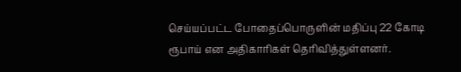செய்யப்பட்ட போதைப்பொருளின் மதிப்பு 22 கோடி ரூபாய் என அதிகாரிகள் தெரிவித்துள்ளனர்.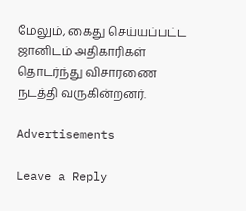மேலும், கைது செய்யப்பட்ட ஜானிடம் அதிகாரிகள் தொடர்ந்து விசாரணை நடத்தி வருகின்றனர்.

Advertisements

Leave a Reply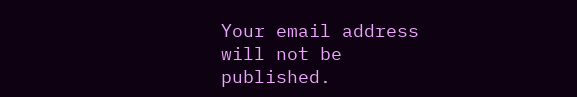Your email address will not be published.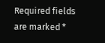Required fields are marked *